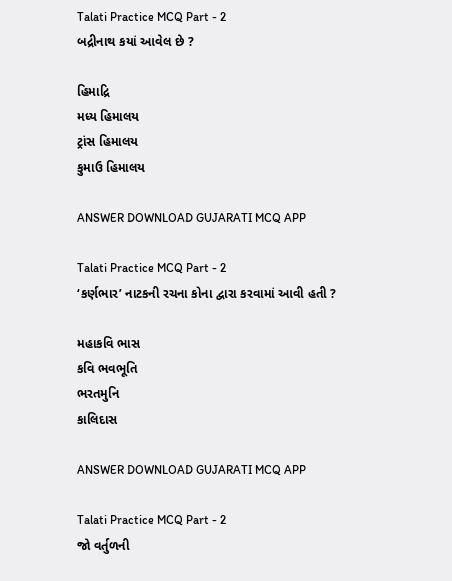Talati Practice MCQ Part - 2
બદ્રીનાથ કયાં આવેલ છે ?

હિમાદ્રિ
મધ્ય હિમાલય
ટ્રાંસ હિમાલય
કુમાઉ હિમાલય

ANSWER DOWNLOAD GUJARATI MCQ APP

Talati Practice MCQ Part - 2
‘કર્ણભાર’ નાટકની રચના કોના દ્વારા કરવામાં આવી હતી ?

મહાકવિ ભાસ
કવિ ભવભૂતિ
ભરતમુનિ
કાલિદાસ

ANSWER DOWNLOAD GUJARATI MCQ APP

Talati Practice MCQ Part - 2
જો વર્તુળની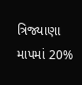ત્રિજ્યાણા માપમાં 20%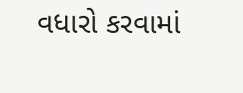વધારો કરવામાં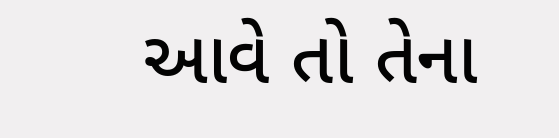આવે તો તેના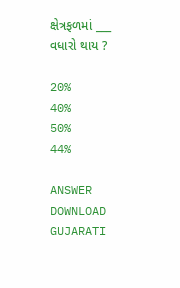ક્ષેત્રફળમાં ___ વધારો થાય ?

20%
40%
50%
44%

ANSWER DOWNLOAD GUJARATI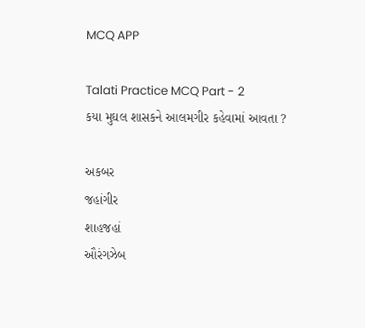MCQ APP

Talati Practice MCQ Part - 2
કયા મુઘલ શાસકને આલમગીર કહેવામાં આવતા ?

અકબર
જહાંગીર
શાહજહાં
ઔરંગઝેબ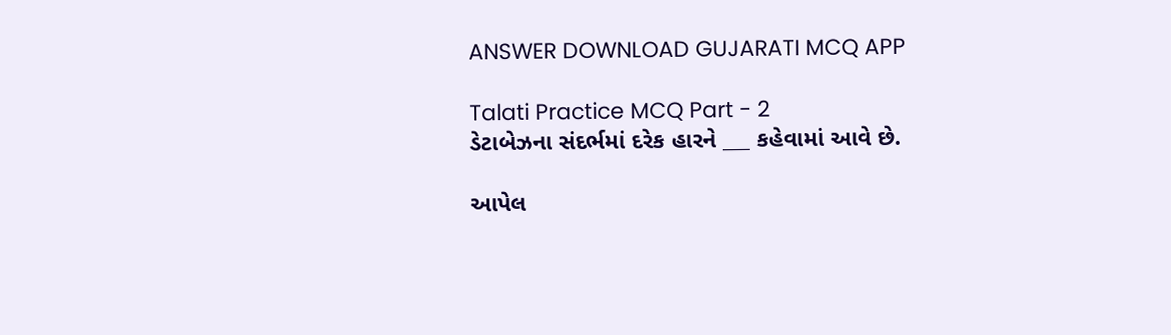ANSWER DOWNLOAD GUJARATI MCQ APP

Talati Practice MCQ Part - 2
ડેટાબેઝના સંદર્ભમાં દરેક હારને ___ કહેવામાં આવે છે.

આપેલ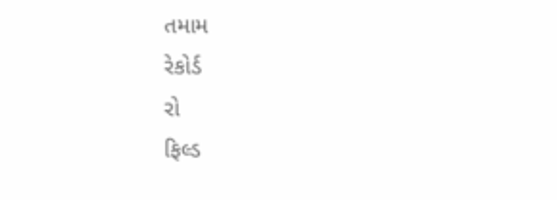તમામ
રેકોર્ડ
રો
ફિલ્ડ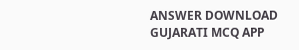ANSWER DOWNLOAD GUJARATI MCQ APP